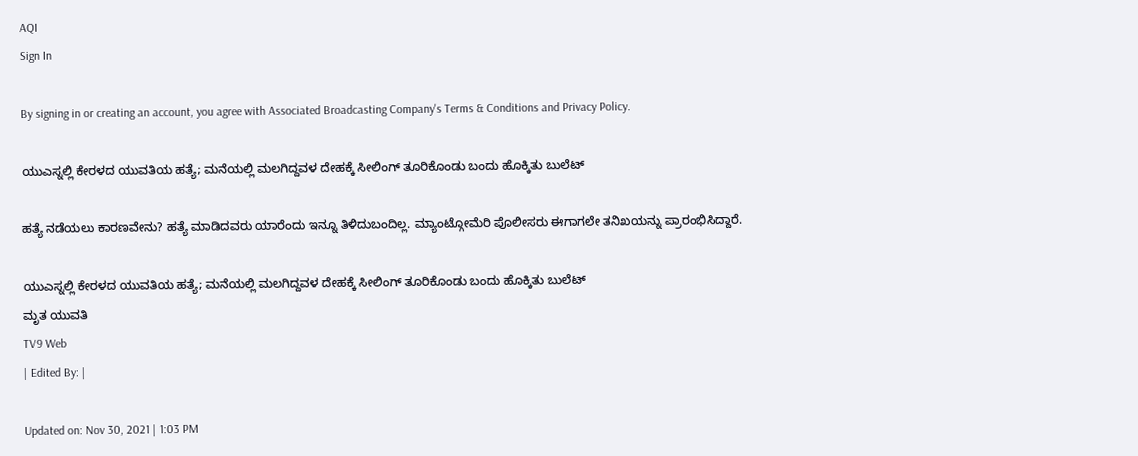AQI
Sign In

By signing in or creating an account, you agree with Associated Broadcasting Company's Terms & Conditions and Privacy Policy.

ಯುಎಸ್ನಲ್ಲಿ ಕೇರಳದ ಯುವತಿಯ ಹತ್ಯೆ; ಮನೆಯಲ್ಲಿ ಮಲಗಿದ್ದವಳ ದೇಹಕ್ಕೆ ಸೀಲಿಂಗ್ ತೂರಿಕೊಂಡು ಬಂದು ಹೊಕ್ಕಿತು ಬುಲೆಟ್

ಹತ್ಯೆ ನಡೆಯಲು ಕಾರಣವೇನು? ಹತ್ಯೆ ಮಾಡಿದವರು ಯಾರೆಂದು ಇನ್ನೂ ತಿಳಿದುಬಂದಿಲ್ಲ. ಮ್ಯಾಂಟ್ಗೋಮೆರಿ ಪೊಲೀಸರು ಈಗಾಗಲೇ ತನಿಖಯನ್ನು ಪ್ರಾರಂಭಿಸಿದ್ದಾರೆ.

ಯುಎಸ್ನಲ್ಲಿ ಕೇರಳದ ಯುವತಿಯ ಹತ್ಯೆ; ಮನೆಯಲ್ಲಿ ಮಲಗಿದ್ದವಳ ದೇಹಕ್ಕೆ ಸೀಲಿಂಗ್ ತೂರಿಕೊಂಡು ಬಂದು ಹೊಕ್ಕಿತು ಬುಲೆಟ್
ಮೃತ ಯುವತಿ
TV9 Web
| Edited By: |

Updated on: Nov 30, 2021 | 1:03 PM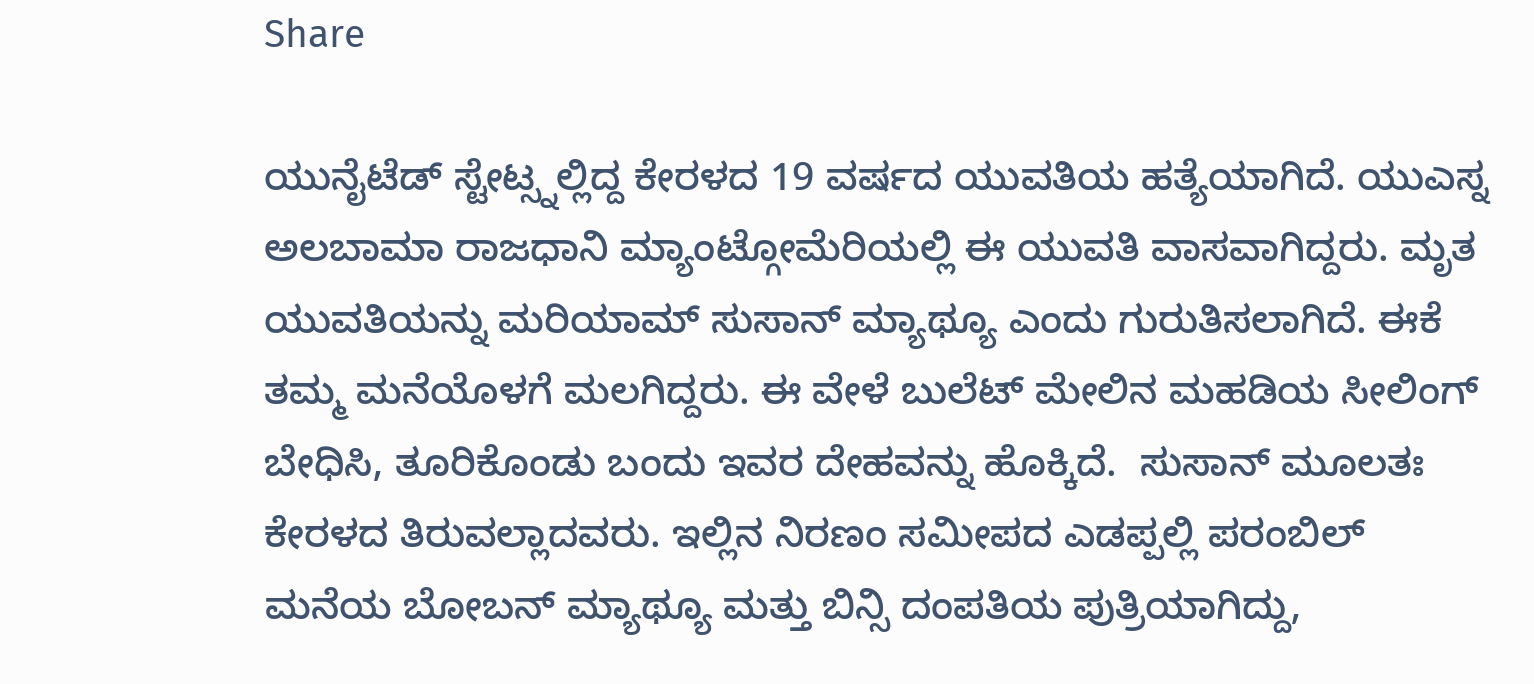Share

ಯುನೈಟೆಡ್ ಸ್ಟೇಟ್ಸ್ನಲ್ಲಿದ್ದ ಕೇರಳದ 19 ವರ್ಷದ ಯುವತಿಯ ಹತ್ಯೆಯಾಗಿದೆ. ಯುಎಸ್ನ ಅಲಬಾಮಾ ರಾಜಧಾನಿ ಮ್ಯಾಂಟ್ಗೋಮೆರಿಯಲ್ಲಿ ಈ ಯುವತಿ ವಾಸವಾಗಿದ್ದರು. ಮೃತ ಯುವತಿಯನ್ನು ಮರಿಯಾಮ್ ಸುಸಾನ್ ಮ್ಯಾಥ್ಯೂ ಎಂದು ಗುರುತಿಸಲಾಗಿದೆ. ಈಕೆ ತಮ್ಮ ಮನೆಯೊಳಗೆ ಮಲಗಿದ್ದರು. ಈ ವೇಳೆ ಬುಲೆಟ್ ಮೇಲಿನ ಮಹಡಿಯ ಸೀಲಿಂಗ್ ಬೇಧಿಸಿ, ತೂರಿಕೊಂಡು ಬಂದು ಇವರ ದೇಹವನ್ನು ಹೊಕ್ಕಿದೆ.  ಸುಸಾನ್ ಮೂಲತಃ ಕೇರಳದ ತಿರುವಲ್ಲಾದವರು. ಇಲ್ಲಿನ ನಿರಣಂ ಸಮೀಪದ ಎಡಪ್ಪಲ್ಲಿ ಪರಂಬಿಲ್ ಮನೆಯ ಬೋಬನ್ ಮ್ಯಾಥ್ಯೂ ಮತ್ತು ಬಿನ್ಸಿ ದಂಪತಿಯ ಪುತ್ರಿಯಾಗಿದ್ದು,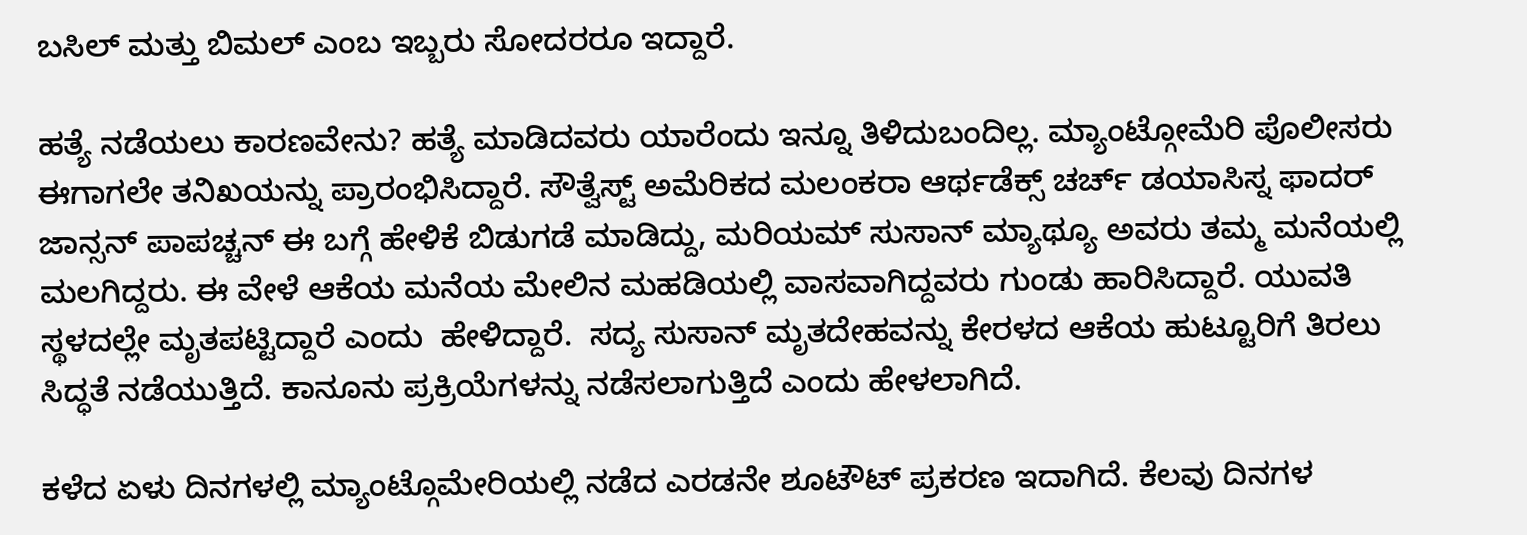ಬಸಿಲ್ ಮತ್ತು ಬಿಮಲ್ ಎಂಬ ಇಬ್ಬರು ಸೋದರರೂ ಇದ್ದಾರೆ.

ಹತ್ಯೆ ನಡೆಯಲು ಕಾರಣವೇನು? ಹತ್ಯೆ ಮಾಡಿದವರು ಯಾರೆಂದು ಇನ್ನೂ ತಿಳಿದುಬಂದಿಲ್ಲ. ಮ್ಯಾಂಟ್ಗೋಮೆರಿ ಪೊಲೀಸರು ಈಗಾಗಲೇ ತನಿಖಯನ್ನು ಪ್ರಾರಂಭಿಸಿದ್ದಾರೆ. ಸೌತ್ವೆಸ್ಟ್ ಅಮೆರಿಕದ ಮಲಂಕರಾ ಆರ್ಥಡೆಕ್ಸ್ ಚರ್ಚ್ ಡಯಾಸಿಸ್ನ ಫಾದರ್  ಜಾನ್ಸನ್ ಪಾಪಚ್ಚನ್ ಈ ಬಗ್ಗೆ ಹೇಳಿಕೆ ಬಿಡುಗಡೆ ಮಾಡಿದ್ದು, ಮರಿಯಮ್ ಸುಸಾನ್ ಮ್ಯಾಥ್ಯೂ ಅವರು ತಮ್ಮ ಮನೆಯಲ್ಲಿ ಮಲಗಿದ್ದರು. ಈ ವೇಳೆ ಆಕೆಯ ಮನೆಯ ಮೇಲಿನ ಮಹಡಿಯಲ್ಲಿ ವಾಸವಾಗಿದ್ದವರು ಗುಂಡು ಹಾರಿಸಿದ್ದಾರೆ. ಯುವತಿ ಸ್ಥಳದಲ್ಲೇ ಮೃತಪಟ್ಟಿದ್ದಾರೆ ಎಂದು  ಹೇಳಿದ್ದಾರೆ.  ಸದ್ಯ ಸುಸಾನ್ ಮೃತದೇಹವನ್ನು ಕೇರಳದ ಆಕೆಯ ಹುಟ್ಟೂರಿಗೆ ತಿರಲು ಸಿದ್ಧತೆ ನಡೆಯುತ್ತಿದೆ. ಕಾನೂನು ಪ್ರಕ್ರಿಯೆಗಳನ್ನು ನಡೆಸಲಾಗುತ್ತಿದೆ ಎಂದು ಹೇಳಲಾಗಿದೆ.

ಕಳೆದ ಏಳು ದಿನಗಳಲ್ಲಿ ಮ್ಯಾಂಟ್ಗೊಮೇರಿಯಲ್ಲಿ ನಡೆದ ಎರಡನೇ ಶೂಟೌಟ್ ಪ್ರಕರಣ ಇದಾಗಿದೆ. ಕೆಲವು ದಿನಗಳ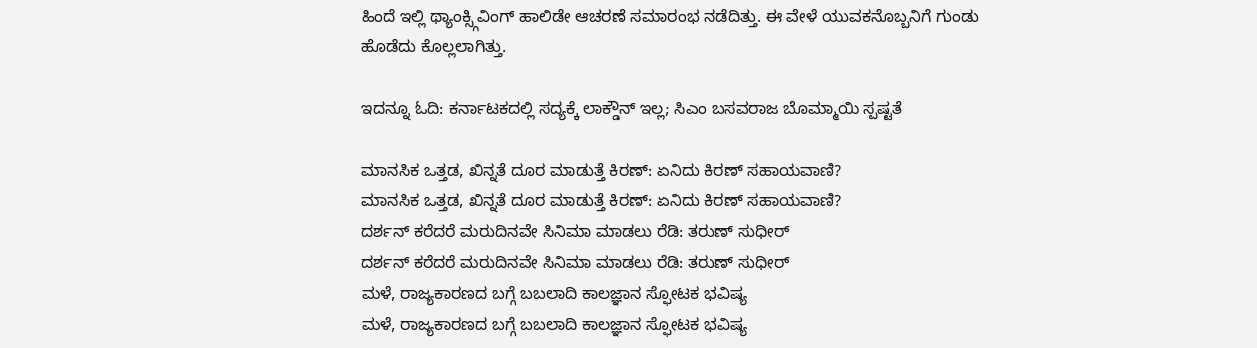ಹಿಂದೆ ಇಲ್ಲಿ ಥ್ಯಾಂಕ್ಸ್ಗಿವಿಂಗ್ ಹಾಲಿಡೇ ಆಚರಣೆ ಸಮಾರಂಭ ನಡೆದಿತ್ತು. ಈ ವೇಳೆ ಯುವಕನೊಬ್ಬನಿಗೆ ಗುಂಡು ಹೊಡೆದು ಕೊಲ್ಲಲಾಗಿತ್ತು.

ಇದನ್ನೂ ಓದಿ: ಕರ್ನಾಟಕದಲ್ಲಿ ಸದ್ಯಕ್ಕೆ ಲಾಕ್ಡೌನ್ ಇಲ್ಲ; ಸಿಎಂ ಬಸವರಾಜ ಬೊಮ್ಮಾಯಿ ಸ್ಪಷ್ಟತೆ

ಮಾನಸಿಕ ಒತ್ತಡ, ಖಿನ್ನತೆ ದೂರ ಮಾಡುತ್ತೆ ಕಿರಣ್: ಏನಿದು ಕಿರಣ್ ಸಹಾಯವಾಣಿ?
ಮಾನಸಿಕ ಒತ್ತಡ, ಖಿನ್ನತೆ ದೂರ ಮಾಡುತ್ತೆ ಕಿರಣ್: ಏನಿದು ಕಿರಣ್ ಸಹಾಯವಾಣಿ?
ದರ್ಶನ್ ಕರೆದರೆ ಮರುದಿನವೇ ಸಿನಿಮಾ ಮಾಡಲು ರೆಡಿ: ತರುಣ್ ಸುಧೀರ್
ದರ್ಶನ್ ಕರೆದರೆ ಮರುದಿನವೇ ಸಿನಿಮಾ ಮಾಡಲು ರೆಡಿ: ತರುಣ್ ಸುಧೀರ್
ಮಳೆ, ರಾಜ್ಯಕಾರಣದ ಬಗ್ಗೆ ಬಬಲಾದಿ ಕಾಲಜ್ಞಾನ ಸ್ಫೋಟಕ ಭವಿಷ್ಯ
ಮಳೆ, ರಾಜ್ಯಕಾರಣದ ಬಗ್ಗೆ ಬಬಲಾದಿ ಕಾಲಜ್ಞಾನ ಸ್ಫೋಟಕ ಭವಿಷ್ಯ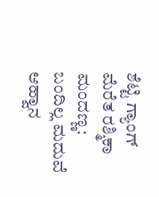ಶೆಟ್ಟಿ ಗ್ಯಾಂಗ್ ಮೆರೆತ ರಶ್ಮಿಕಾ ಮಂದಣ್ಣ: ಬಂದಿಲ್ಲ ಮದುವೆ ಆಹ್ವಾನ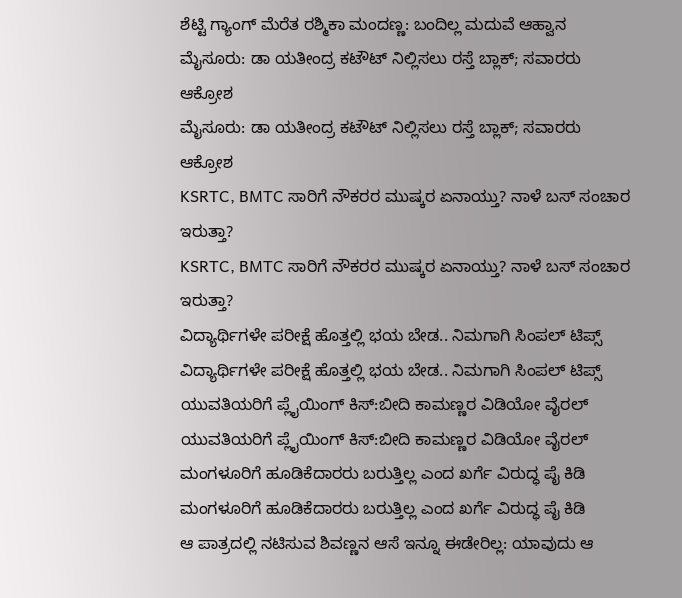ಶೆಟ್ಟಿ ಗ್ಯಾಂಗ್ ಮೆರೆತ ರಶ್ಮಿಕಾ ಮಂದಣ್ಣ: ಬಂದಿಲ್ಲ ಮದುವೆ ಆಹ್ವಾನ
ಮೈಸೂರು: ಡಾ ಯತೀಂದ್ರ ಕಟೌಟ್ ನಿಲ್ಲಿಸಲು ರಸ್ತೆ ಬ್ಲಾಕ್; ಸವಾರರು ಆಕ್ರೋಶ
ಮೈಸೂರು: ಡಾ ಯತೀಂದ್ರ ಕಟೌಟ್ ನಿಲ್ಲಿಸಲು ರಸ್ತೆ ಬ್ಲಾಕ್; ಸವಾರರು ಆಕ್ರೋಶ
KSRTC, BMTC ಸಾರಿಗೆ ನೌಕರರ ಮುಷ್ಕರ ಏನಾಯ್ತು? ನಾಳೆ ಬಸ್ ಸಂಚಾರ ಇರುತ್ತಾ?
KSRTC, BMTC ಸಾರಿಗೆ ನೌಕರರ ಮುಷ್ಕರ ಏನಾಯ್ತು? ನಾಳೆ ಬಸ್ ಸಂಚಾರ ಇರುತ್ತಾ?
ವಿದ್ಯಾರ್ಥಿಗಳೇ ಪರೀಕ್ಷೆ ಹೊತ್ತಲ್ಲಿ ಭಯ ಬೇಡ.. ನಿಮಗಾಗಿ ಸಿಂಪಲ್ ಟಿಪ್ಸ್
ವಿದ್ಯಾರ್ಥಿಗಳೇ ಪರೀಕ್ಷೆ ಹೊತ್ತಲ್ಲಿ ಭಯ ಬೇಡ.. ನಿಮಗಾಗಿ ಸಿಂಪಲ್ ಟಿಪ್ಸ್
ಯುವತಿಯರಿಗೆ ಪ್ಲೈಯಿಂಗ್ ಕಿಸ್:ಬೀದಿ ಕಾಮಣ್ಣರ ವಿಡಿಯೋ ವೈರಲ್
ಯುವತಿಯರಿಗೆ ಪ್ಲೈಯಿಂಗ್ ಕಿಸ್:ಬೀದಿ ಕಾಮಣ್ಣರ ವಿಡಿಯೋ ವೈರಲ್
ಮಂಗಳೂರಿಗೆ ಹೂಡಿಕೆದಾರರು ಬರುತ್ತಿಲ್ಲ ಎಂದ ಖರ್ಗೆ ವಿರುದ್ಧ ಪೈ ಕಿಡಿ
ಮಂಗಳೂರಿಗೆ ಹೂಡಿಕೆದಾರರು ಬರುತ್ತಿಲ್ಲ ಎಂದ ಖರ್ಗೆ ವಿರುದ್ಧ ಪೈ ಕಿಡಿ
ಆ ಪಾತ್ರದಲ್ಲಿ ನಟಿಸುವ ಶಿವಣ್ಣನ ಆಸೆ ಇನ್ನೂ ಈಡೇರಿಲ್ಲ: ಯಾವುದು ಆ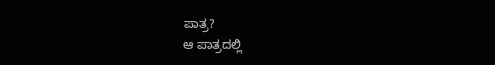ಪಾತ್ರ?
ಆ ಪಾತ್ರದಲ್ಲಿ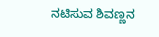ನಟಿಸುವ ಶಿವಣ್ಣನ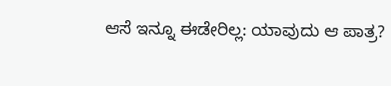ಆಸೆ ಇನ್ನೂ ಈಡೇರಿಲ್ಲ: ಯಾವುದು ಆ ಪಾತ್ರ?